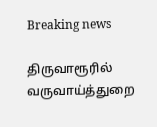Breaking news

திருவாரூரில் வருவாய்த்துறை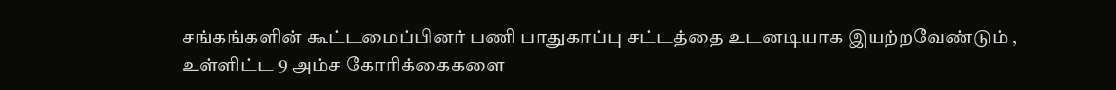சங்கங்களின் கூட்டமைப்பினர் பணி பாதுகாப்பு சட்டத்தை உடனடியாக இயற்றவேண்டும் , உள்ளிட்ட 9 அம்ச கோரிக்கைகளை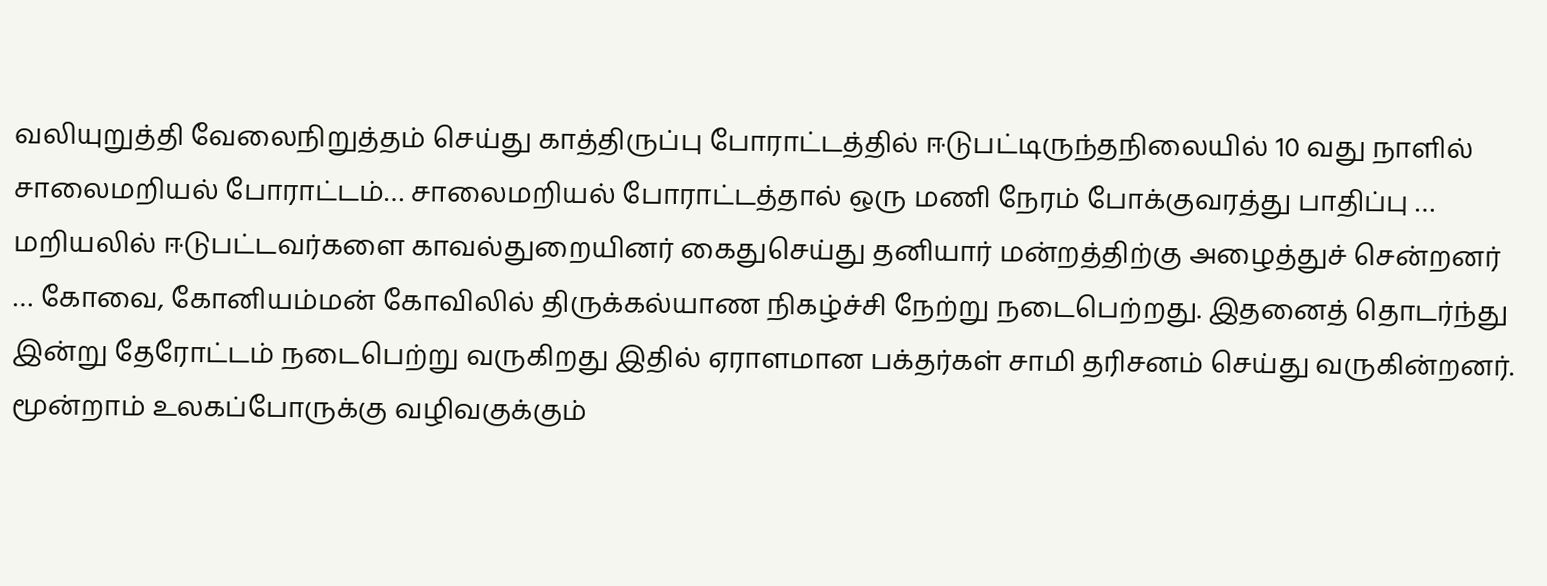வலியுறுத்தி வேலைநிறுத்தம் செய்து காத்திருப்பு போராட்டத்தில் ஈடுபட்டிருந்தநிலையில் 10 வது நாளில் சாலைமறியல் போராட்டம்… சாலைமறியல் போராட்டத்தால் ஒரு மணி நேரம் போக்குவரத்து பாதிப்பு … மறியலில் ஈடுபட்டவர்களை காவல்துறையினர் கைதுசெய்து தனியார் மன்றத்திற்கு அழைத்துச் சென்றனர் … கோவை, கோனியம்மன் கோவிலில் திருக்கல்யாண நிகழ்ச்சி நேற்று நடைபெற்றது. இதனைத் தொடர்ந்து இன்று தேரோட்டம் நடைபெற்று வருகிறது இதில் ஏராளமான பக்தர்கள் சாமி தரிசனம் செய்து வருகின்றனர். மூன்றாம் உலகப்போருக்கு வழிவகுக்கும்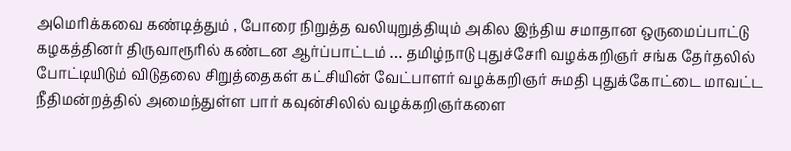அமெரிக்கவை கண்டித்தும் , போரை நிறுத்த வலியுறுத்தியும் அகில இந்திய சமாதான ஒருமைப்பாட்டு கழகத்தினர் திருவாரூரில் கண்டன ஆர்ப்பாட்டம் … தமிழ்நாடு புதுச்சேரி வழக்கறிஞர் சங்க தேர்தலில் போட்டியிடும் விடுதலை சிறுத்தைகள் கட்சியின் வேட்பாளர் வழக்கறிஞர் சுமதி புதுக்கோட்டை மாவட்ட நீதிமன்றத்தில் அமைந்துள்ள பார் கவுன்சிலில் வழக்கறிஞர்களை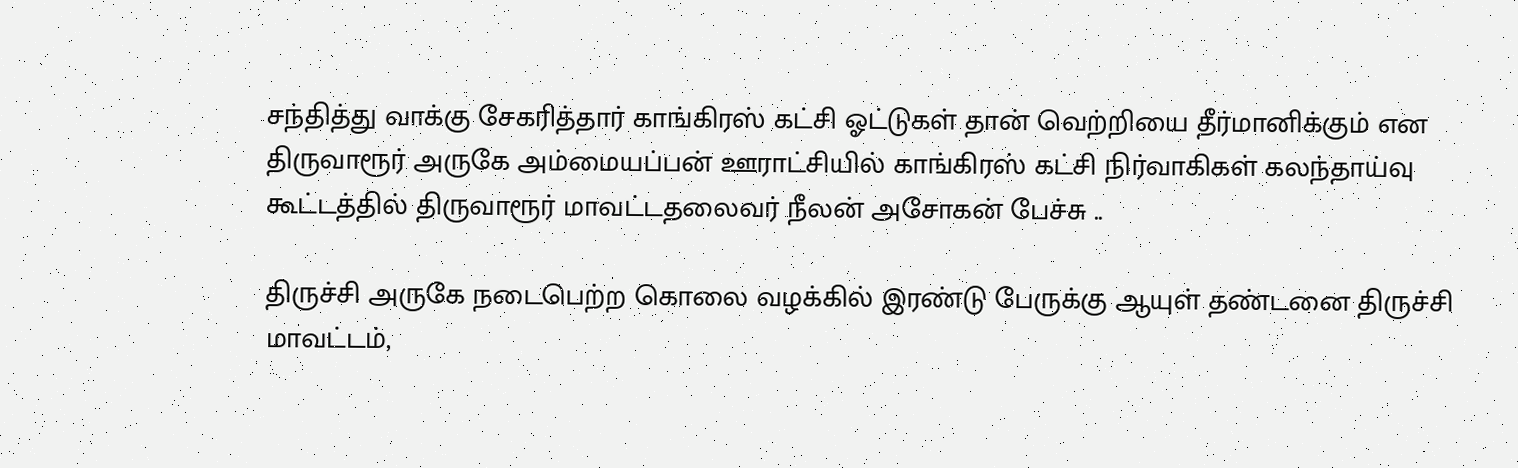சந்தித்து வாக்கு சேகரித்தார் காங்கிரஸ் கட்சி ஓட்டுகள் தான் வெற்றியை தீர்மானிக்கும் என திருவாரூர் அருகே அம்மையப்பன் ஊராட்சியில் காங்கிரஸ் கட்சி நிர்வாகிகள் கலந்தாய்வு கூட்டத்தில் திருவாரூர் மாவட்டதலைவர் நீலன் அசோகன் பேச்சு ..

திருச்சி அருகே நடைபெற்ற கொலை வழக்கில் இரண்டு பேருக்கு ஆயுள் தண்டனை திருச்சி மாவட்டம்,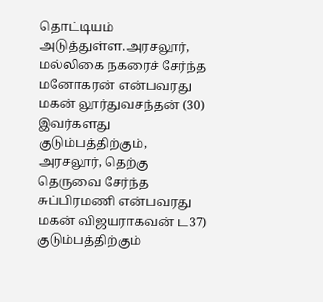தொட்டியம் அடுத்துள்ள.அரசலூர், மல்லிகை நகரைச் சேர்ந்த மனோகரன் என்பவரது மகன் லூர்துவசந்தன் (30) இவர்களது குடும்பத்திற்கும், அரசலூர், தெற்கு தெருவை சேர்ந்த சுப்பிரமணி என்பவரது மகன் விஜயராகவன் ட37) குடும்பத்திற்கும்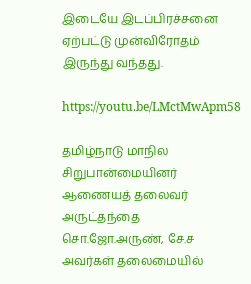இடையே இடப்பிரச்சனை ஏற்பட்டு முன்விரோதம் இருந்து வந்தது.

https://youtu.be/LMctMwApm58

தமிழ்நாடு மாநில சிறுபான்மையினர் ஆணையத் தலைவர் அருட்தந்தை சொ.ஜோ.அருண், சே.ச அவர்கள் தலைமையில்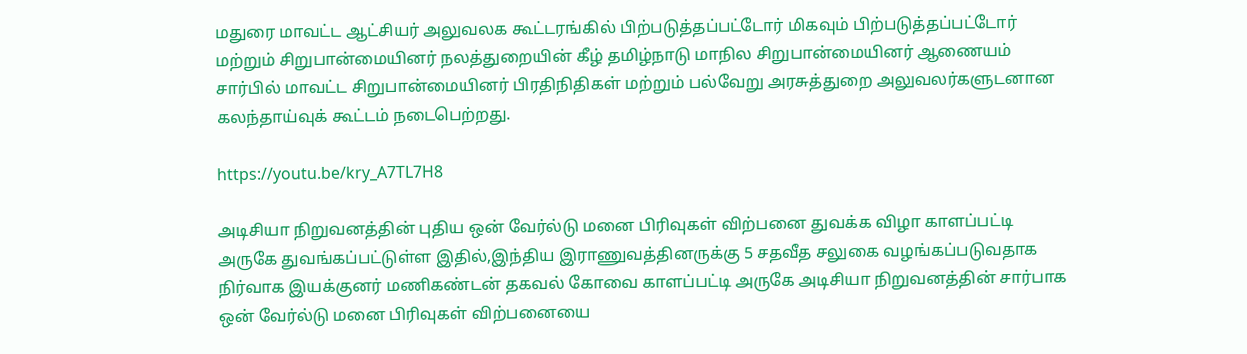மதுரை மாவட்ட ஆட்சியர் அலுவலக கூட்டரங்கில் பிற்படுத்தப்பட்டோர் மிகவும் பிற்படுத்தப்பட்டோர் மற்றும் சிறுபான்மையினர் நலத்துறையின் கீழ் தமிழ்நாடு மாநில சிறுபான்மையினர் ஆணையம் சார்பில் மாவட்ட சிறுபான்மையினர் பிரதிநிதிகள் மற்றும் பல்வேறு அரசுத்துறை அலுவலர்களுடனான கலந்தாய்வுக் கூட்டம் நடைபெற்றது.

https://youtu.be/kry_A7TL7H8

அடிசியா நிறுவனத்தின் புதிய ஒன் வேர்ல்டு மனை பிரிவுகள் விற்பனை துவக்க விழா காளப்பட்டி அருகே துவங்கப்பட்டுள்ள இதில்,இந்திய இராணுவத்தினருக்கு 5 சதவீத சலுகை வழங்கப்படுவதாக நிர்வாக இயக்குனர் மணிகண்டன் தகவல் கோவை காளப்பட்டி அருகே அடிசியா நிறுவனத்தின் சார்பாக ஒன் வேர்ல்டு மனை பிரிவுகள் விற்பனையை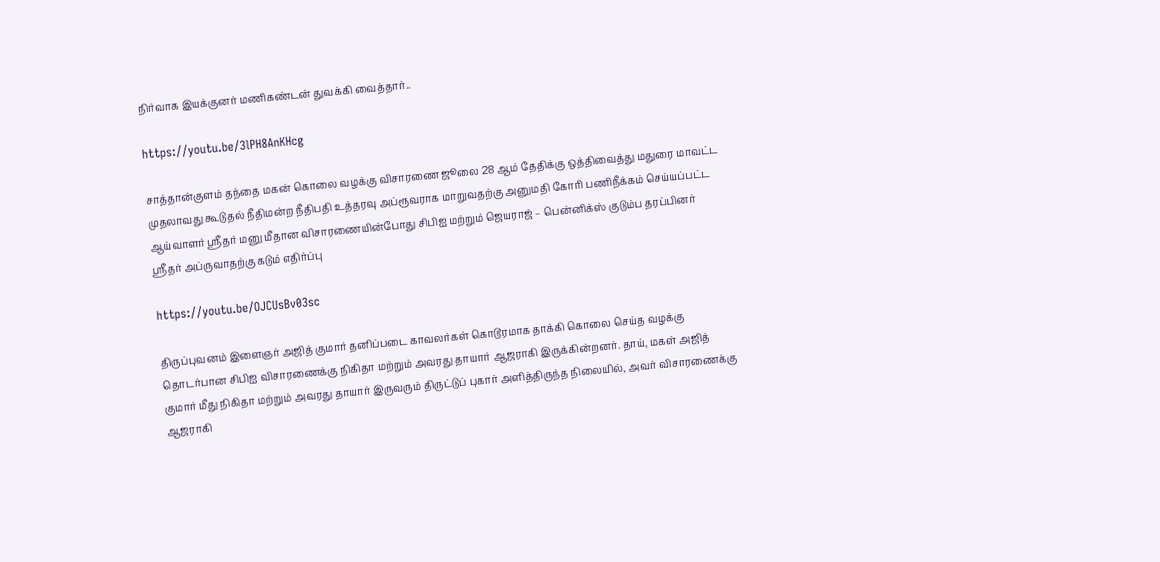நிர்வாக இயக்குனர் மணிகண்டன் துவக்கி வைத்தார்..

https://youtu.be/3lPH8AnKHcg

சாத்தான்குளம் தந்தை மகன் கொலை வழக்கு விசாரணை ஜூலை 28 ஆம் தேதிக்கு ஒத்திவைத்து மதுரை மாவட்ட முதலாவது கூடுதல் நீதிமன்ற நீதிபதி உத்தரவு அப்ரூவராக மாறுவதற்கு அனுமதி கோரி பணிநீக்கம் செய்யப்பட்ட ஆய்வாளர் ஸ்ரீதர் மனு மீதான விசாரணையின்போது சிபிஐ மற்றும் ஜெயராஜ் – பென்னிக்ஸ் குடும்ப தரப்பினர் ஸ்ரீதர் அப்ருவாதற்கு கடும் எதிர்ப்பு

https://youtu.be/OJCUsBv03sc

திருப்புவனம் இளைஞர் அஜித் குமார் தனிப்படை காவலர்கள் கொடூரமாக தாக்கி கொலை செய்த வழக்கு தொடர்பான சிபிஐ விசாரணைக்கு நிகிதா மற்றும் அவரது தாயார் ஆஜராகி இருக்கின்றனர். தாய், மகள் அஜித் குமார் மீது நிகிதா மற்றும் அவரது தாயார் இருவரும் திருட்டுப் புகார் அளித்திருந்த நிலையில், அவர் விசாரணைக்கு ஆஜராகி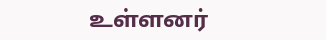உள்ளனர்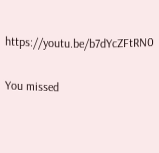https://youtu.be/b7dYcZFtRN0

You missed